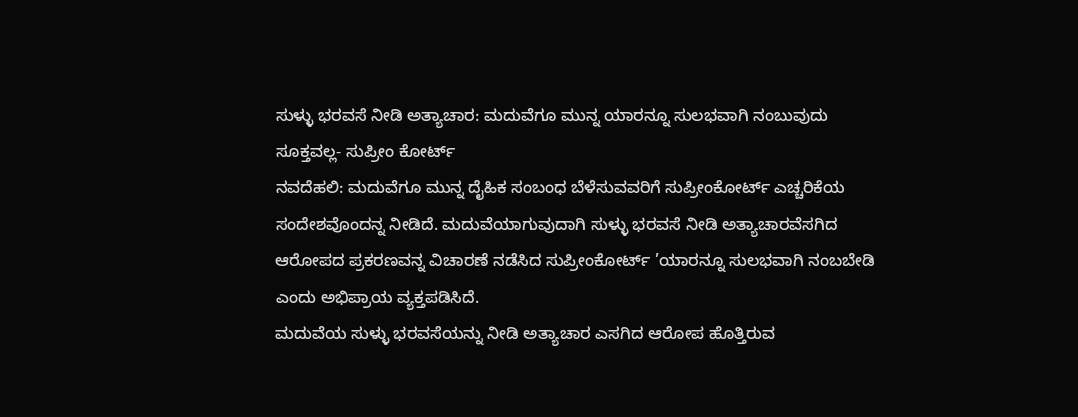ಸುಳ್ಳು ಭರವಸೆ ನೀಡಿ ಅತ್ಯಾಚಾರ: ಮದುವೆಗೂ ಮುನ್ನ ಯಾರನ್ನೂ ಸುಲಭವಾಗಿ ನಂಬುವುದು ಸೂಕ್ತವಲ್ಲ- ಸುಪ್ರೀಂ ಕೋರ್ಟ್
ನವದೆಹಲಿ: ಮದುವೆಗೂ ಮುನ್ನ ದೈಹಿಕ ಸಂಬಂಧ ಬೆಳೆಸುವವರಿಗೆ ಸುಪ್ರೀಂಕೋರ್ಟ್ ಎಚ್ಚರಿಕೆಯ ಸಂದೇಶವೊಂದನ್ನ ನೀಡಿದೆ. ಮದುವೆಯಾಗುವುದಾಗಿ ಸುಳ್ಳು ಭರವಸೆ ನೀಡಿ ಅತ್ಯಾಚಾರವೆಸಗಿದ ಆರೋಪದ ಪ್ರಕರಣವನ್ನ ವಿಚಾರಣೆ ನಡೆಸಿದ ಸುಪ್ರೀಂಕೋರ್ಟ್ ’ಯಾರನ್ನೂ ಸುಲಭವಾಗಿ ನಂಬಬೇಡಿ ಎಂದು ಅಭಿಪ್ರಾಯ ವ್ಯಕ್ತಪಡಿಸಿದೆ.
ಮದುವೆಯ ಸುಳ್ಳು ಭರವಸೆಯನ್ನು ನೀಡಿ ಅತ್ಯಾಚಾರ ಎಸಗಿದ ಆರೋಪ ಹೊತ್ತಿರುವ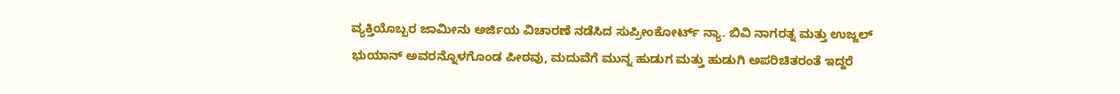ವ್ಯಕ್ತಿಯೊಬ್ಬರ ಜಾಮೀನು ಅರ್ಜಿಯ ವಿಚಾರಣೆ ನಡೆಸಿದ ಸುಪ್ರೀಂಕೋರ್ಟ್ ನ್ಯಾ. ಬಿವಿ ನಾಗರತ್ನ ಮತ್ತು ಉಜ್ಜಲ್ ಭುಯಾನ್ ಅವರನ್ನೊಳಗೊಂಡ ಪೀಠವು, ಮದುವೆಗೆ ಮುನ್ನ ಹುಡುಗ ಮತ್ತು ಹುಡುಗಿ ಅಪರಿಚಿತರಂತೆ ಇದ್ದರೆ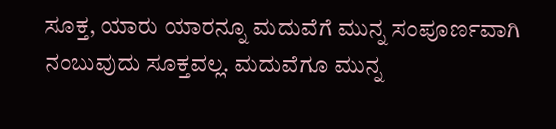ಸೂಕ್ತ, ಯಾರು ಯಾರನ್ನೂ ಮದುವೆಗೆ ಮುನ್ನ ಸಂಪೂರ್ಣವಾಗಿ ನಂಬುವುದು ಸೂಕ್ತವಲ್ಲ. ಮದುವೆಗೂ ಮುನ್ನ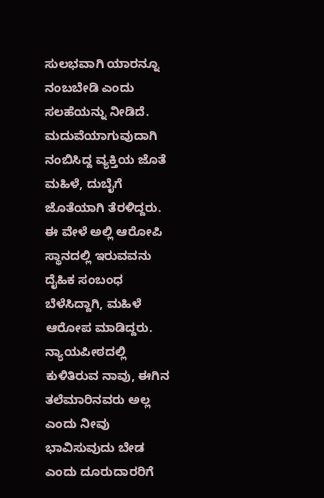ಸುಲಭವಾಗಿ ಯಾರನ್ನೂ ನಂಬಬೇಡಿ ಎಂದು ಸಲಹೆಯನ್ನು ನೀಡಿದೆ.
ಮದುವೆಯಾಗುವುದಾಗಿ ನಂಬಿಸಿದ್ದ ವ್ಯಕ್ತಿಯ ಜೊತೆ ಮಹಿಳೆ, ದುಬೈಗೆ ಜೊತೆಯಾಗಿ ತೆರಳಿದ್ದರು. ಈ ವೇಳೆ ಅಲ್ಲಿ ಆರೋಪಿ ಸ್ಥಾನದಲ್ಲಿ ಇರುವವನು ದೈಹಿಕ ಸಂಬಂಧ ಬೆಳೆಸಿದ್ದಾಗಿ, ಮಹಿಳೆ ಆರೋಪ ಮಾಡಿದ್ದರು. ನ್ಯಾಯಪೀಠದಲ್ಲಿ ಕುಳಿತಿರುವ ನಾವು, ಈಗಿನ ತಲೆಮಾರಿನವರು ಅಲ್ಲ ಎಂದು ನೀವು ಭಾವಿಸುವುದು ಬೇಡ ಎಂದು ದೂರುದಾರರಿಗೆ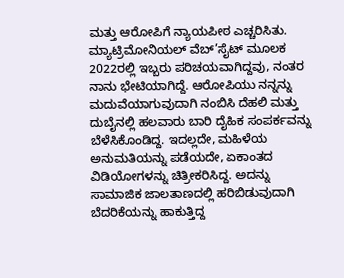ಮತ್ತು ಆರೋಪಿಗೆ ನ್ಯಾಯಪೀಠ ಎಚ್ಚರಿಸಿತು.
ಮ್ಯಾಟ್ರಿಮೋನಿಯಲ್ ವೆಬ್’ಸೈಟ್ ಮೂಲಕ 2022ರಲ್ಲಿ ಇಬ್ಬರು ಪರಿಚಯವಾಗಿದ್ದವು, ನಂತರ ನಾನು ಭೇಟಿಯಾಗಿದ್ದೆ. ಆರೋಪಿಯು ನನ್ನನ್ನು ಮದುವೆಯಾಗುವುದಾಗಿ ನಂಬಿಸಿ ದೆಹಲಿ ಮತ್ತು ದುಬೈನಲ್ಲಿ ಹಲವಾರು ಬಾರಿ ದೈಹಿಕ ಸಂಪರ್ಕವನ್ನು ಬೆಳೆಸಿಕೊಂಡಿದ್ದ. ಇದಲ್ಲದೇ, ಮಹಿಳೆಯ ಅನುಮತಿಯನ್ನು ಪಡೆಯದೇ, ಏಕಾಂತದ ವಿಡಿಯೋಗಳನ್ನು ಚಿತ್ರೀಕರಿಸಿದ್ದ. ಅದನ್ನು ಸಾಮಾಜಿಕ ಜಾಲತಾಣದಲ್ಲಿ ಹರಿಬಿಡುವುದಾಗಿ ಬೆದರಿಕೆಯನ್ನು ಹಾಕುತ್ತಿದ್ದ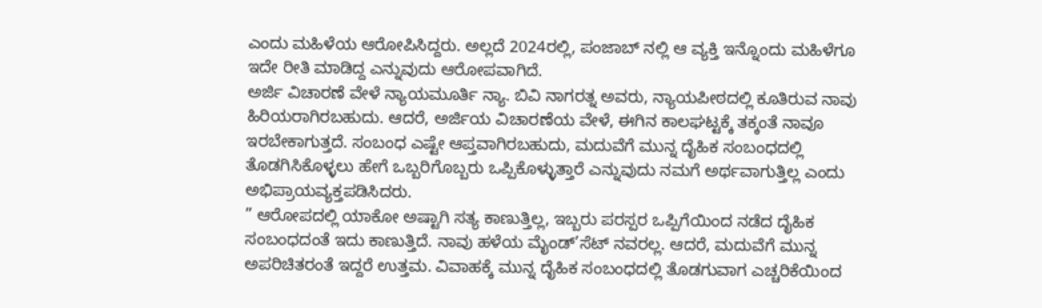ಎಂದು ಮಹಿಳೆಯ ಆರೋಪಿಸಿದ್ದರು. ಅಲ್ಲದೆ 2024ರಲ್ಲಿ, ಪಂಜಾಬ್ ನಲ್ಲಿ ಆ ವ್ಯಕ್ತಿ ಇನ್ನೊಂದು ಮಹಿಳೆಗೂ ಇದೇ ರೀತಿ ಮಾಡಿದ್ದ ಎನ್ನುವುದು ಆರೋಪವಾಗಿದೆ.
ಅರ್ಜಿ ವಿಚಾರಣೆ ವೇಳೆ ನ್ಯಾಯಮೂರ್ತಿ ನ್ಯಾ. ಬಿವಿ ನಾಗರತ್ನ ಅವರು, ನ್ಯಾಯಪೀಠದಲ್ಲಿ ಕೂತಿರುವ ನಾವು ಹಿರಿಯರಾಗಿರಬಹುದು. ಆದರೆ, ಅರ್ಜಿಯ ವಿಚಾರಣೆಯ ವೇಳೆ, ಈಗಿನ ಕಾಲಘಟ್ಟಕ್ಕೆ ತಕ್ಕಂತೆ ನಾವೂ ಇರಬೇಕಾಗುತ್ತದೆ. ಸಂಬಂಧ ಎಷ್ಟೇ ಆಪ್ತವಾಗಿರಬಹುದು, ಮದುವೆಗೆ ಮುನ್ನ ದೈಹಿಕ ಸಂಬಂಧದಲ್ಲಿ ತೊಡಗಿಸಿಕೊಳ್ಳಲು ಹೇಗೆ ಒಬ್ಬರಿಗೊಬ್ಬರು ಒಪ್ಪಿಕೊಳ್ಳುತ್ತಾರೆ ಎನ್ನುವುದು ನಮಗೆ ಅರ್ಥವಾಗುತ್ತಿಲ್ಲ ಎಂದು ಅಭಿಪ್ರಾಯವ್ಯಕ್ತಪಡಿಸಿದರು.
” ಆರೋಪದಲ್ಲಿ ಯಾಕೋ ಅಷ್ಟಾಗಿ ಸತ್ಯ ಕಾಣುತ್ತಿಲ್ಲ, ಇಬ್ಬರು ಪರಸ್ಪರ ಒಪ್ಪಿಗೆಯಿಂದ ನಡೆದ ದೈಹಿಕ ಸಂಬಂಧದಂತೆ ಇದು ಕಾಣುತ್ತಿದೆ. ನಾವು ಹಳೆಯ ಮೈಂಡ್’ಸೆಟ್ ನವರಲ್ಲ. ಆದರೆ, ಮದುವೆಗೆ ಮುನ್ನ ಅಪರಿಚಿತರಂತೆ ಇದ್ದರೆ ಉತ್ತಮ. ವಿವಾಹಕ್ಕೆ ಮುನ್ನ ದೈಹಿಕ ಸಂಬಂಧದಲ್ಲಿ ತೊಡಗುವಾಗ ಎಚ್ಚರಿಕೆಯಿಂದ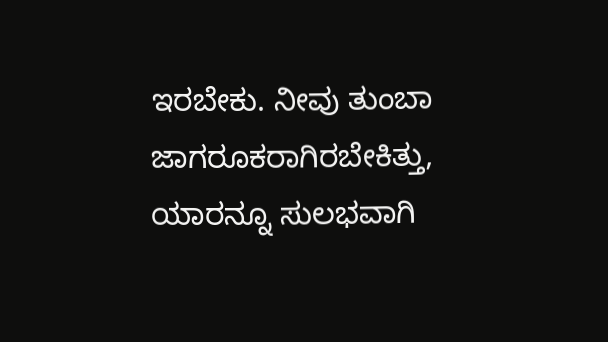ಇರಬೇಕು. ನೀವು ತುಂಬಾ ಜಾಗರೂಕರಾಗಿರಬೇಕಿತ್ತು, ಯಾರನ್ನೂ ಸುಲಭವಾಗಿ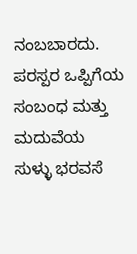ನಂಬಬಾರದು. ಪರಸ್ಪರ ಒಪ್ಪಿಗೆಯ ಸಂಬಂಧ ಮತ್ತು ಮದುವೆಯ ಸುಳ್ಳು ಭರವಸೆ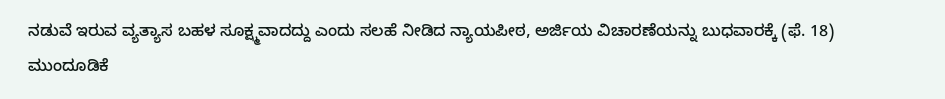ನಡುವೆ ಇರುವ ವ್ಯತ್ಯಾಸ ಬಹಳ ಸೂಕ್ಷ್ಮವಾದದ್ದು ಎಂದು ಸಲಹೆ ನೀಡಿದ ನ್ಯಾಯಪೀಠ, ಅರ್ಜಿಯ ವಿಚಾರಣೆಯನ್ನು ಬುಧವಾರಕ್ಕೆ (ಫೆ. 18) ಮುಂದೂಡಿಕೆ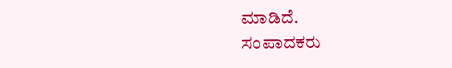ಮಾಡಿದೆ.
ಸಂಪಾದಕರು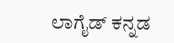ಲಾಗೈಡ್ ಕನ್ನಡ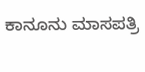ಕಾನೂನು ಮಾಸಪತ್ರಿ